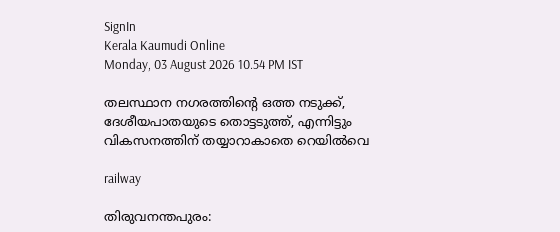SignIn
Kerala Kaumudi Online
Monday, 03 August 2026 10.54 PM IST

തലസ്ഥാന നഗരത്തിന്റെ ഒത്ത നടുക്ക്, ദേശീയപാതയുടെ തൊട്ടടുത്ത്, എന്നിട്ടും വികസനത്തിന് തയ്യാറാകാതെ റെയിൽവെ

railway

തിരുവനന്തപുരം: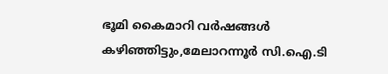ഭൂമി കൈമാറി വർഷങ്ങൾ കഴിഞ്ഞിട്ടും,മേലാറന്നൂർ സി.ഐ.ടി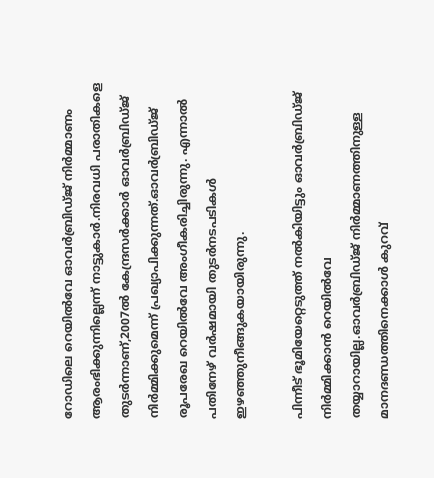റോഡിലെ റെയിൽവേ ഓവർബ്രിഡ്ജ് നിർമ്മാണം ആരംഭിക്കുന്നില്ലെന്ന് നാട്ടുകാർ.നിരവധി പരാതികളെ തുടർന്നാണ്,2007ൽ കേന്ദ്രസർക്കാർ ഓവർബ്രിഡ്ജ് നിർമ്മിക്കുമെന്ന് പ്രഖ്യാപിക്കുന്നത്.ഓവർബ്രിഡ്ജ് രൂപരേഖ റെയിൽവേ അംഗീകരിച്ചിരുന്നു. എന്നാൽ പതിനേഴ് വർഷമായി തുടർനടപടികൾ ഇഴഞ്ഞുനീങ്ങുകയായിരുന്നു.

പിന്നീട് ഭൂമിയേറ്റെടുത്ത് നൽകിയിട്ടും ഓവർബ്രിഡ്ജ് നിർമ്മിക്കാൻ റെയിൽവേ തയ്യാറായില്ല.ഓവർബ്രിഡ്ജ് നിർമ്മാണത്തിനുള്ള മാനദണ്ഡത്തിനെക്കാൾ കുറവ്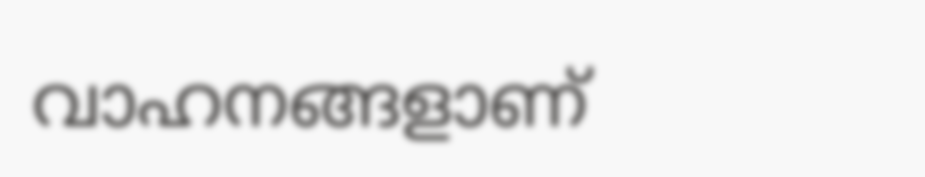വാഹനങ്ങളാണ്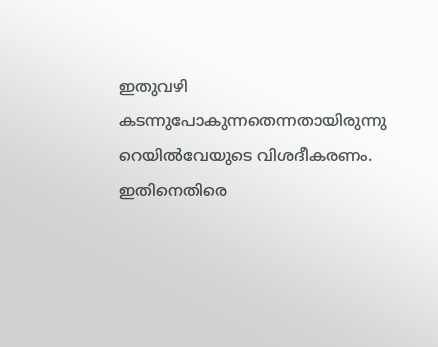ഇതുവഴി കടന്നുപോകുന്നതെന്നതായിരുന്നു റെയിൽവേയുടെ വിശദീകരണം. ഇതിനെതിരെ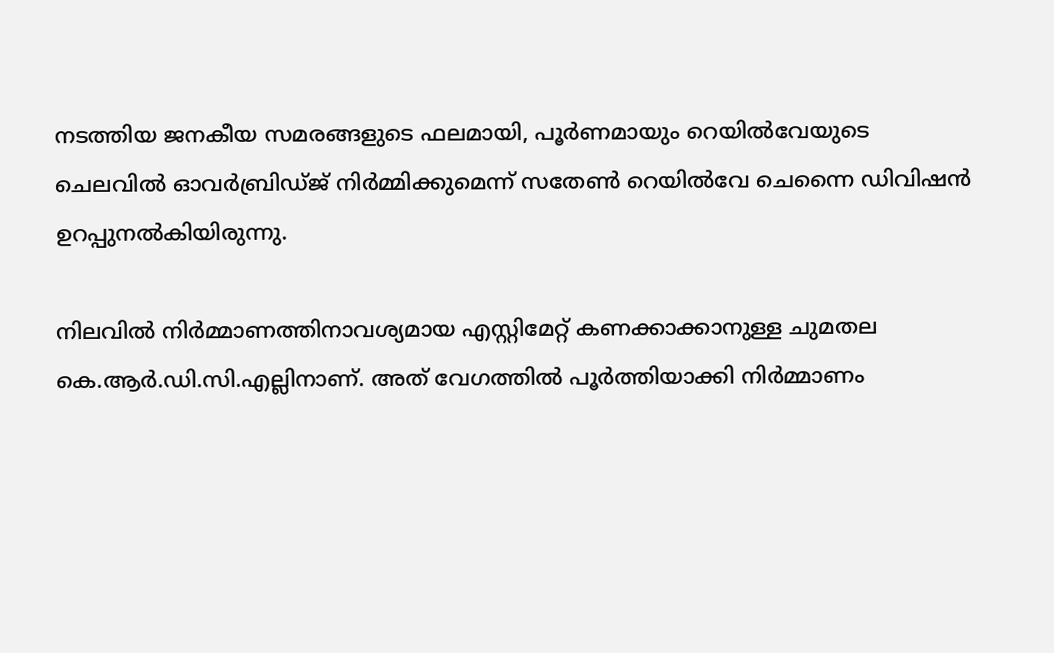നടത്തിയ ജനകീയ സമരങ്ങളുടെ ഫലമായി, പൂർണമായും റെയിൽവേയുടെ ചെലവിൽ ഓവർബ്രിഡ്ജ് നിർമ്മിക്കുമെന്ന് സതേൺ റെയിൽവേ ചെന്നൈ ഡിവിഷൻ ഉറപ്പുനൽകിയിരുന്നു.

നിലവിൽ നിർമ്മാണത്തിനാവശ്യമായ എസ്റ്റിമേറ്റ് കണക്കാക്കാനുള്ള ചുമതല കെ.ആർ.ഡി.സി.എല്ലിനാണ്. അത് വേഗത്തിൽ പൂർത്തിയാക്കി നിർമ്മാണം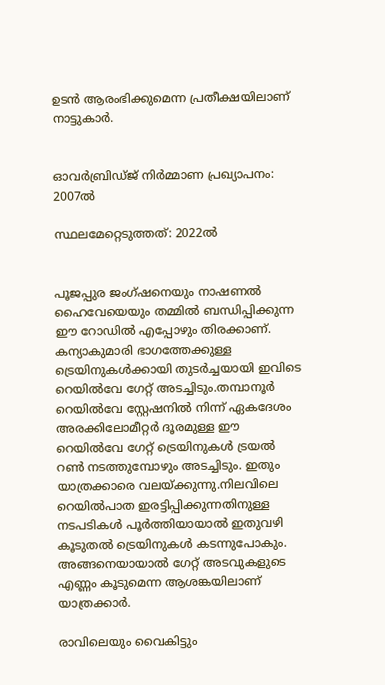ഉടൻ ആരംഭിക്കുമെന്ന പ്രതീക്ഷയിലാണ് നാട്ടുകാർ.


ഓവർബ്രിഡ്ജ് നിർമ്മാണ പ്രഖ്യാപനം: 2007ൽ

സ്ഥലമേറ്റെടുത്തത്: 2022ൽ


പൂജപ്പുര ജംഗ്ഷനെയും നാഷണൽ ഹൈവേയെയും തമ്മിൽ ബന്ധിപ്പിക്കുന്ന ഈ റോഡിൽ എപ്പോഴും തിരക്കാണ്. കന്യാകുമാരി ഭാഗത്തേക്കുള്ള ട്രെയിനുകൾക്കായി തുടർച്ചയായി ഇവിടെ റെയിൽവേ ഗേറ്റ് അടച്ചിടും.തമ്പാനൂർ റെയിൽവേ സ്റ്റേഷനിൽ നിന്ന് ഏകദേശം അരക്കിലോമീറ്റർ ദൂരമുള്ള ഈ റെയിൽവേ ഗേറ്റ് ട്രെയിനുകൾ ട്രയൽ റൺ നടത്തുമ്പോഴും അടച്ചിടും. ഇതും യാത്രക്കാരെ വലയ്ക്കുന്നു.നിലവിലെ റെയിൽപാത ഇരട്ടിപ്പിക്കുന്നതിനുള്ള നടപടികൾ പൂർത്തിയായാൽ ഇതുവഴി കൂടുതൽ ട്രെയിനുകൾ കടന്നുപോകും. അങ്ങനെയായാൽ ഗേറ്റ് അടവുകളുടെ എണ്ണം കൂടുമെന്ന ആശങ്കയിലാണ് യാത്രക്കാർ.

രാവിലെയും വൈകിട്ടും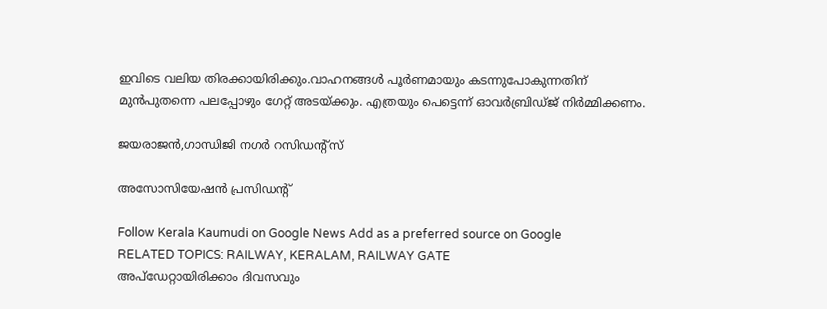ഇവിടെ വലിയ തിരക്കായിരിക്കും.വാഹനങ്ങൾ പൂർണമായും കടന്നുപോകുന്നതിന് മുൻപുതന്നെ പലപ്പോഴും ഗേറ്റ് അടയ്ക്കും. എത്രയും പെട്ടെന്ന് ഓവർബ്രിഡ്ജ് നിർമ്മിക്കണം.

ജയരാജൻ,ഗാന്ധിജി നഗർ റസിഡന്റ്സ്

അസോസിയേഷൻ പ്രസിഡന്റ്‌

Follow Kerala Kaumudi on Google News Add as a preferred source on Google
RELATED TOPICS: RAILWAY, KERALAM, RAILWAY GATE
അപ്ഡേറ്റായിരിക്കാം ദിവസവും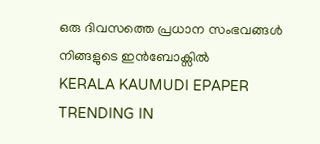ഒരു ദിവസത്തെ പ്രധാന സംഭവങ്ങൾ നിങ്ങളുടെ ഇൻബോക്സിൽ
KERALA KAUMUDI EPAPER
TRENDING IN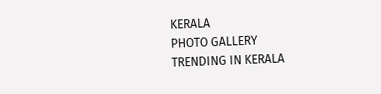KERALA
PHOTO GALLERY
TRENDING IN KERALA